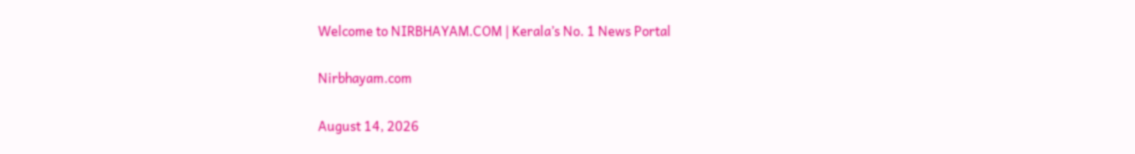Welcome to NIRBHAYAM.COM | Kerala’s No. 1 News Portal

Nirbhayam.com

August 14, 2026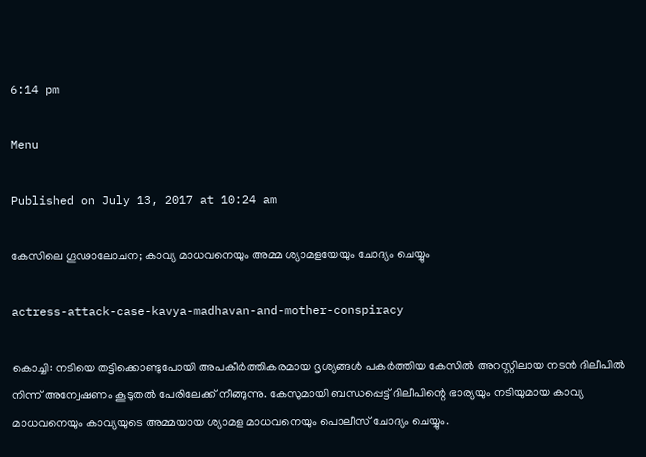6:14 pm

Menu

Published on July 13, 2017 at 10:24 am

കേസിലെ ഗൂഢാലോചന; കാവ്യ മാധവനെയും അമ്മ ശ്യാമളയേയും ചോദ്യം ചെയ്യും

actress-attack-case-kavya-madhavan-and-mother-conspiracy

കൊച്ചി: നടിയെ തട്ടിക്കൊണ്ടുപോയി അപകീര്‍ത്തികരമായ ദൃശ്യങ്ങള്‍ പകര്‍ത്തിയ കേസില്‍ അറസ്റ്റിലായ നടന്‍ ദിലീപില്‍ നിന്ന് അന്വേഷണം കൂടുതല്‍ പേരിലേക്ക് നീങ്ങുന്നു. കേസുമായി ബന്ധപ്പെട്ട് ദിലീപിന്റെ ഭാര്യയും നടിയുമായ കാവ്യ മാധവനെയും കാവ്യയുടെ അമ്മയായ ശ്യാമള മാധവനെയും പൊലീസ് ചോദ്യം ചെയ്യും.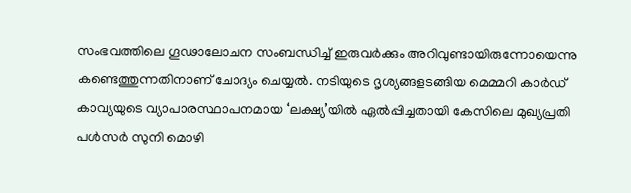സംഭവത്തിലെ ഗൂഢാലോചന സംബന്ധിച്ച് ഇരുവര്‍ക്കും അറിവുണ്ടായിരുന്നോയെന്നു കണ്ടെത്തുന്നതിനാണ് ചോദ്യം ചെയ്യല്‍. നടിയുടെ ദൃശ്യങ്ങളടങ്ങിയ മെമ്മറി കാര്‍ഡ് കാവ്യയുടെ വ്യാപാരസ്ഥാപനമായ ‘ലക്ഷ്യ’യില്‍ ഏല്‍പ്പിച്ചതായി കേസിലെ മുഖ്യപ്രതി പള്‍സര്‍ സുനി മൊഴി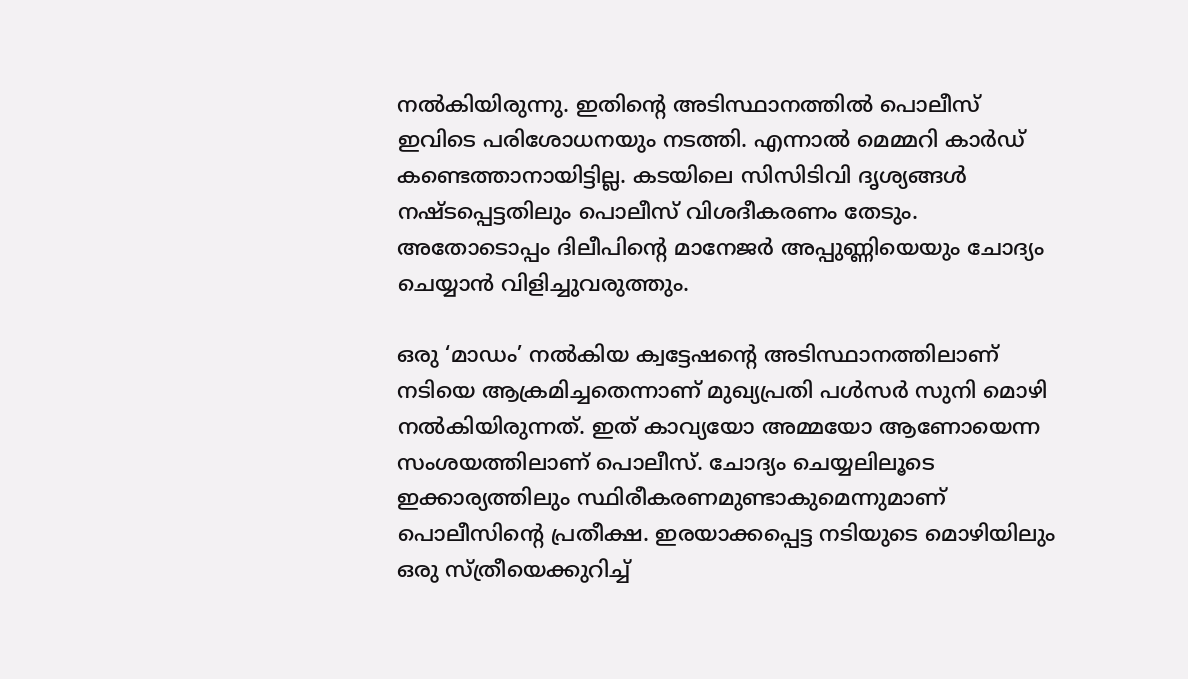നല്‍കിയിരുന്നു. ഇതിന്റെ അടിസ്ഥാനത്തില്‍ പൊലീസ് ഇവിടെ പരിശോധനയും നടത്തി. എന്നാല്‍ മെമ്മറി കാര്‍ഡ് കണ്ടെത്താനായിട്ടില്ല. കടയിലെ സിസിടിവി ദൃശ്യങ്ങള്‍ നഷ്ടപ്പെട്ടതിലും പൊലീസ് വിശദീകരണം തേടും. അതോടൊപ്പം ദിലീപിന്റെ മാനേജര്‍ അപ്പുണ്ണിയെയും ചോദ്യം ചെയ്യാന്‍ വിളിച്ചുവരുത്തും.

ഒരു ‘മാഡം’ നല്‍കിയ ക്വട്ടേഷന്റെ അടിസ്ഥാനത്തിലാണ് നടിയെ ആക്രമിച്ചതെന്നാണ് മുഖ്യപ്രതി പള്‍സര്‍ സുനി മൊഴി നല്‍കിയിരുന്നത്. ഇത് കാവ്യയോ അമ്മയോ ആണോയെന്ന സംശയത്തിലാണ് പൊലീസ്. ചോദ്യം ചെയ്യലിലൂടെ ഇക്കാര്യത്തിലും സ്ഥിരീകരണമുണ്ടാകുമെന്നുമാണ് പൊലീസിന്റെ പ്രതീക്ഷ. ഇരയാക്കപ്പെട്ട നടിയുടെ മൊഴിയിലും ഒരു സ്ത്രീയെക്കുറിച്ച്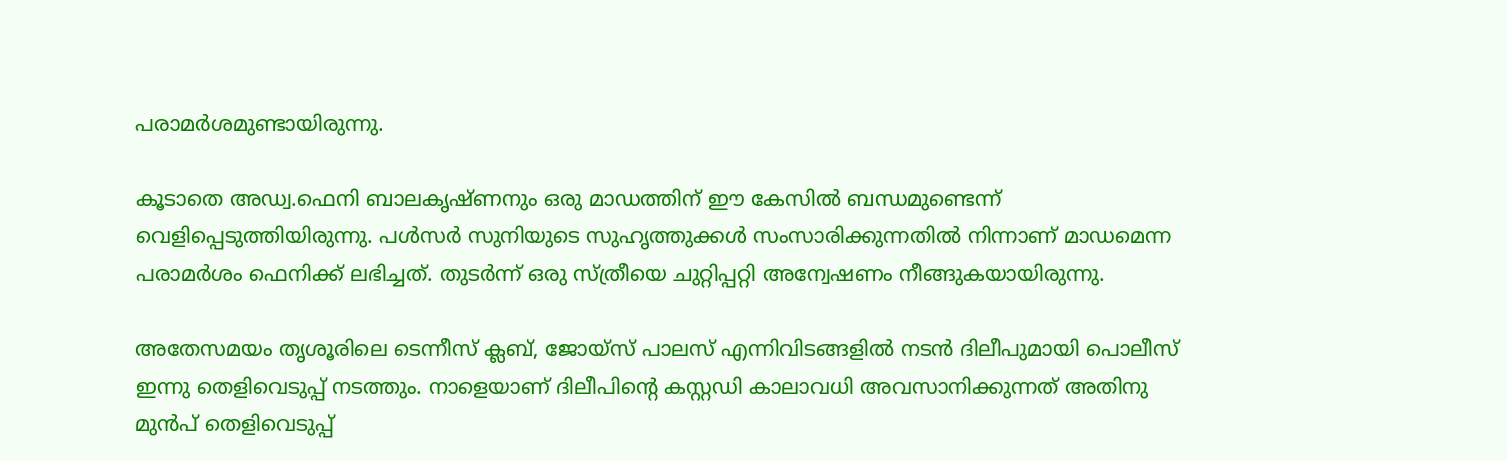പരാമര്‍ശമുണ്ടായിരുന്നു.

കൂടാതെ അഡ്വ.ഫെനി ബാലകൃഷ്ണനും ഒരു മാഡത്തിന് ഈ കേസില്‍ ബന്ധമുണ്ടെന്ന് വെളിപ്പെടുത്തിയിരുന്നു. പള്‍സര്‍ സുനിയുടെ സുഹൃത്തുക്കള്‍ സംസാരിക്കുന്നതില്‍ നിന്നാണ് മാഡമെന്ന പരാമര്‍ശം ഫെനിക്ക് ലഭിച്ചത്. തുടര്‍ന്ന് ഒരു സ്ത്രീയെ ചുറ്റിപ്പറ്റി അന്വേഷണം നീങ്ങുകയായിരുന്നു.

അതേസമയം തൃശൂരിലെ ടെന്നീസ് ക്ലബ്, ജോയ്‌സ് പാലസ് എന്നിവിടങ്ങളില്‍ നടന്‍ ദിലീപുമായി പൊലീസ് ഇന്നു തെളിവെടുപ്പ് നടത്തും. നാളെയാണ് ദിലീപിന്റെ കസ്റ്റഡി കാലാവധി അവസാനിക്കുന്നത് അതിനു മുന്‍പ് തെളിവെടുപ്പ്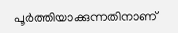പൂര്‍ത്തിയാക്കുന്നതിനാണ്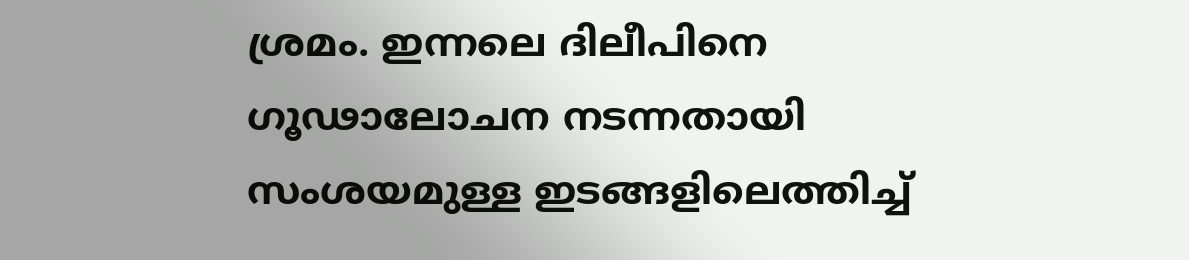ശ്രമം. ഇന്നലെ ദിലീപിനെ ഗൂഢാലോചന നടന്നതായി സംശയമുള്ള ഇടങ്ങളിലെത്തിച്ച്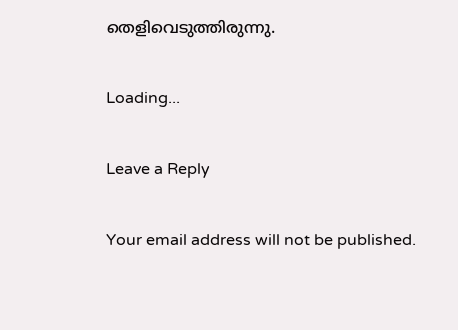തെളിവെടുത്തിരുന്നു.

Loading...

Leave a Reply

Your email address will not be published.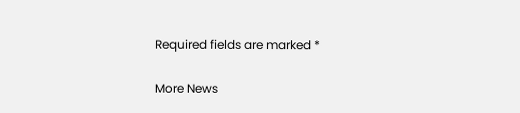Required fields are marked *

More News